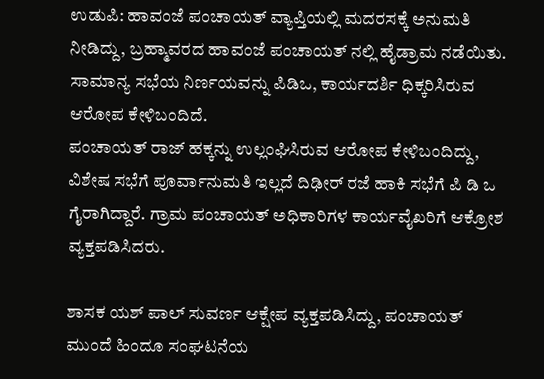ಉಡುಪಿ: ಹಾವಂಜೆ ಪಂಚಾಯತ್ ವ್ಯಾಪ್ತಿಯಲ್ಲಿ ಮದರಸಕ್ಕೆ ಅನುಮತಿ ನೀಡಿದ್ದು, ಬ್ರಹ್ಮಾವರದ ಹಾವಂಜೆ ಪಂಚಾಯತ್ ನಲ್ಲಿ ಹೈಡ್ರಾಮ ನಡೆಯಿತು. ಸಾಮಾನ್ಯ ಸಭೆಯ ನಿರ್ಣಯವನ್ನು ಪಿಡಿಒ, ಕಾರ್ಯದರ್ಶಿ ಧಿಕ್ಕರಿಸಿರುವ ಆರೋಪ ಕೇಳಿಬಂದಿದೆ.
ಪಂಚಾಯತ್ ರಾಜ್ ಹಕ್ಕನ್ನು ಉಲ್ಲಂಘಿಸಿರುವ ಆರೋಪ ಕೇಳಿಬಂದಿದ್ದು, ವಿಶೇಷ ಸಭೆಗೆ ಪೂರ್ವಾನುಮತಿ ಇಲ್ಲದೆ ದಿಢೀರ್ ರಜೆ ಹಾಕಿ ಸಭೆಗೆ ಪಿ ಡಿ ಒ ಗೈರಾಗಿದ್ದಾರೆ. ಗ್ರಾಮ ಪಂಚಾಯತ್ ಅಧಿಕಾರಿಗಳ ಕಾರ್ಯವೈಖರಿಗೆ ಆಕ್ರೋಶ ವ್ಯಕ್ತಪಡಿಸಿದರು.

ಶಾಸಕ ಯಶ್ ಪಾಲ್ ಸುವರ್ಣ ಆಕ್ಷೇಪ ವ್ಯಕ್ತಪಡಿಸಿದ್ದು, ಪಂಚಾಯತ್ ಮುಂದೆ ಹಿಂದೂ ಸಂಘಟನೆಯ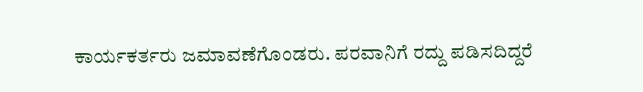ಕಾರ್ಯಕರ್ತರು ಜಮಾವಣೆಗೊಂಡರು. ಪರವಾನಿಗೆ ರದ್ದು ಪಡಿಸದಿದ್ದರೆ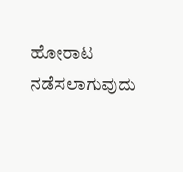ಹೋರಾಟ ನಡೆಸಲಾಗುವುದು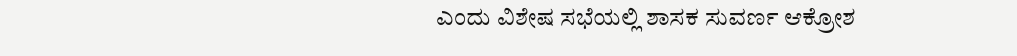ಎಂದು ವಿಶೇಷ ಸಭೆಯಲ್ಲಿ ಶಾಸಕ ಸುವರ್ಣ ಆಕ್ರೋಶ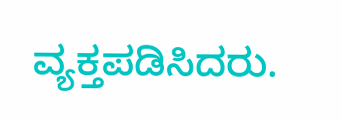ವ್ಯಕ್ತಪಡಿಸಿದರು.